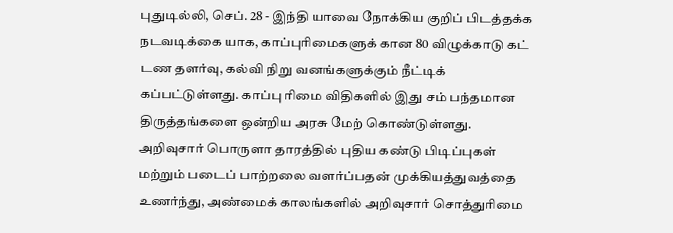புதுடில்லி, செப். 28 - இந்தி யாவை நோக்கிய குறிப் பிடத்தக்க நடவடிக்கை யாக, காப்புரிமைகளுக் கான 80 விழுக்காடு கட் டண தளர்வு, கல்வி நிறு வனங்களுக்கும் நீட்டிக் கப்பட்டுள்ளது. காப்பு ரிமை விதிகளில் இது சம் பந்தமான திருத்தங்களை ஒன்றிய அரசு மேற் கொண்டுள்ளது.
அறிவுசார் பொருளா தாரத்தில் புதிய கண்டு பிடிப்புகள் மற்றும் படைப் பாற்றலை வளர்ப்பதன் முக்கியத்துவத்தை உணர்ந்து, அண்மைக் காலங்களில் அறிவுசார் சொத்துரிமை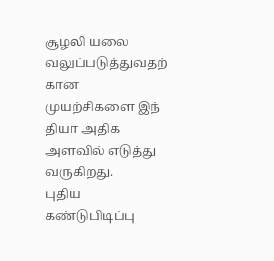சூழலி யலை வலுப்படுத்துவதற் கான முயற்சிகளை இந் தியா அதிக அளவில் எடுத்து வருகிறது.
புதிய கண்டுபிடிப்பு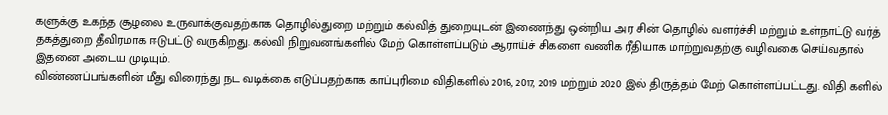களுக்கு உகந்த சூழலை உருவாக்குவதற்காக தொழில்துறை மற்றும் கல்வித் துறையுடன் இணைந்து ஒன்றிய அர சின் தொழில் வளர்ச்சி மற்றும் உள்நாட்டு வர்த் தகத்துறை தீவிரமாக ஈடுபட்டு வருகிறது. கல்வி நிறுவனங்களில் மேற் கொள்ளப்படும் ஆராய்ச் சிகளை வணிக ரீதியாக மாற்றுவதற்கு வழிவகை செய்வதால் இதனை அடைய முடியும்.
விண்ணப்பங்களின் மீது விரைந்து நட வடிக்கை எடுப்பதற்காக காப்புரிமை விதிகளில் 2016, 2017, 2019 மற்றும் 2020 இல் திருத்தம் மேற் கொள்ளப்பட்டது. விதி களில்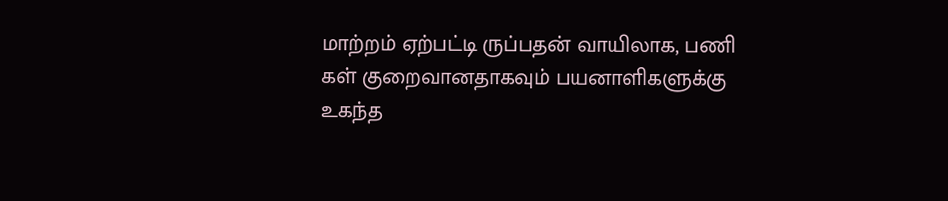மாற்றம் ஏற்பட்டி ருப்பதன் வாயிலாக, பணி கள் குறைவானதாகவும் பயனாளிகளுக்கு உகந்த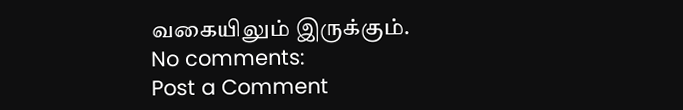வகையிலும் இருக்கும்.
No comments:
Post a Comment